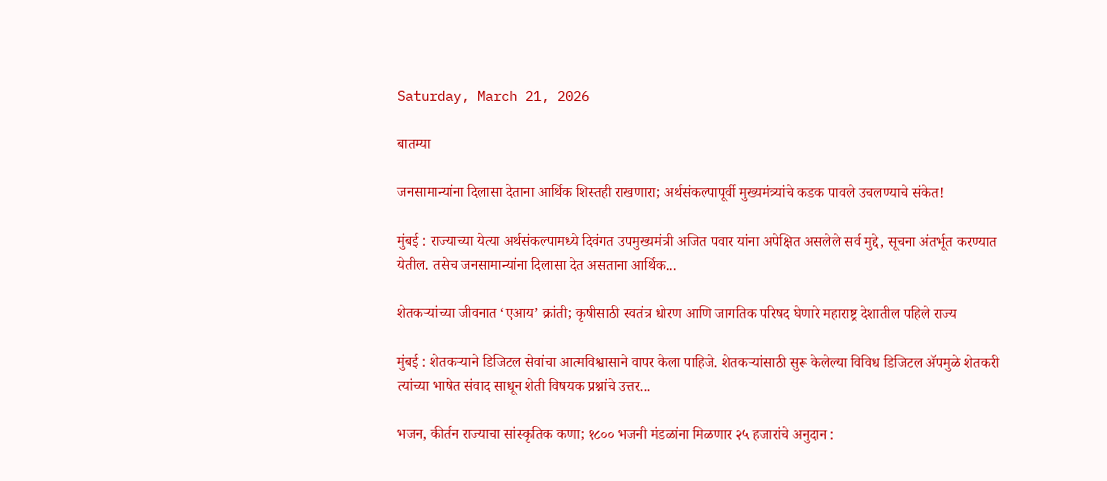Saturday, March 21, 2026

बातम्या

जनसामान्यांना दिलासा देताना आर्थिक शिस्तही राखणारा; अर्थसंकल्पापूर्वी मुख्यमंत्र्यांचे कडक पावले उचलण्याचे संकेत!

मुंबई : राज्याच्या येत्या अर्थसंकल्पामध्ये दिवंगत उपमुख्यमंत्री अजित पवार यांना अपेक्षित असलेले सर्व मुद्दे, सूचना अंतर्भूत करण्यात येतील. तसेच जनसामान्यांना दिलासा देत असताना आर्थिक...

शेतकऱ्यांच्या जीवनात ‘एआय’ क्रांती; कृषीसाठी स्वतंत्र धोरण आणि जागतिक परिषद घेणारे महाराष्ट्र देशातील पहिले राज्य

मुंबई : शेतकऱ्याने डिजिटल सेवांचा आत्मविश्वासाने वापर केला पाहिजे. शेतकऱ्यांसाठी सुरू केलेल्या विविध डिजिटल ॲपमुळे शेतकरी त्यांच्या भाषेत संवाद साधून शेती विषयक प्रश्नांचे उत्तर...

भजन, कीर्तन राज्याचा सांस्कृतिक कणा; १८०० भजनी मंडळांना मिळणार २५ हजारांचे अनुदान :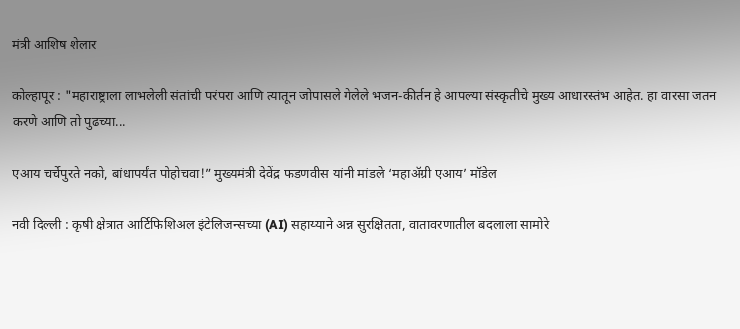मंत्री आशिष शेलार

कोल्हापूर : "महाराष्ट्राला लाभलेली संतांची परंपरा आणि त्यातून जोपासले गेलेले भजन-कीर्तन हे आपल्या संस्कृतीचे मुख्य आधारस्तंभ आहेत. हा वारसा जतन करणे आणि तो पुढच्या...

एआय चर्चेपुरते नको, बांधापर्यंत पोहोचवा!” मुख्यमंत्री देवेंद्र फडणवीस यांनी मांडले ‘महाॲग्री एआय’ मॉडेल

नवी दिल्ली : कृषी क्षेत्रात आर्टिफिशिअल इंटेलिजन्सच्या (AI) सहाय्याने अन्न सुरक्षितता, वातावरणातील बदलाला सामोरे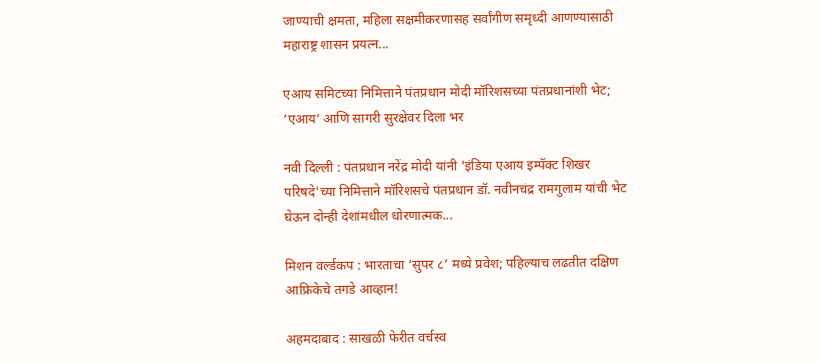जाण्याची क्षमता, महिला सक्षमीकरणासह सर्वांगीण समृध्दी आणण्यासाठी महाराष्ट्र शासन प्रयत्न...

एआय समिटच्या निमित्ताने पंतप्रधान मोदी मॉरिशसच्या पंतप्रधानांशी भेट; ‘एआय’ आणि सागरी सुरक्षेवर दिला भर

नवी दिल्ली : पंतप्रधान नरेंद्र मोदी यांनी 'इंडिया एआय इम्पॅक्ट शिखर परिषदे'च्या निमित्ताने मॉरिशसचे पंतप्रधान डॉ. नवीनचंद्र रामगुलाम यांची भेट घेऊन दोन्ही देशांमधील धोरणात्मक...

मिशन वर्ल्डकप : भारताचा ‘सुपर ८’ मध्ये प्रवेश; पहिल्याच लढतीत दक्षिण आफ्रिकेचे तगडे आव्हान!

अहमदाबाद : साखळी फेरीत वर्चस्व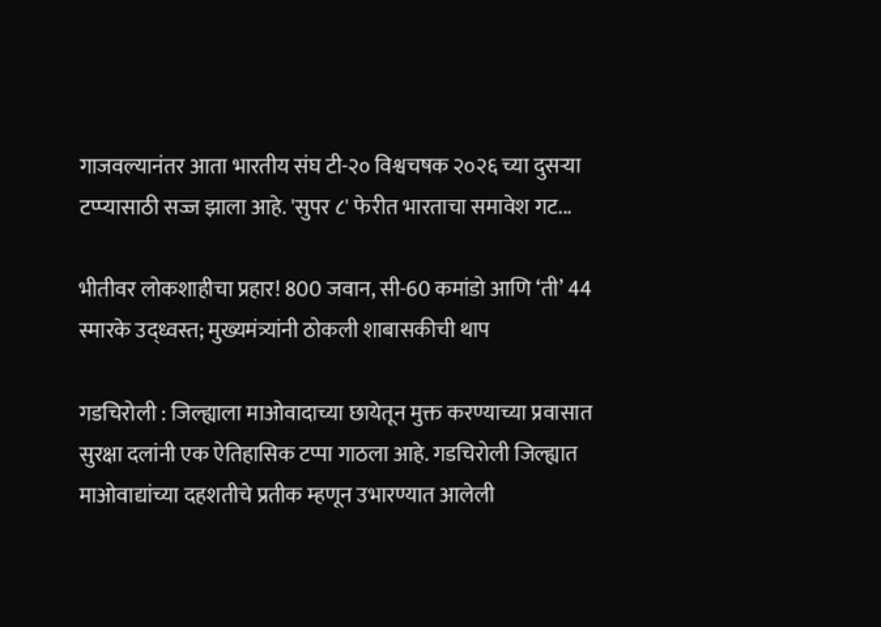गाजवल्यानंतर आता भारतीय संघ टी-२० विश्वचषक २०२६ च्या दुसऱ्या टप्प्यासाठी सज्ज झाला आहे. 'सुपर ८' फेरीत भारताचा समावेश गट...

भीतीवर लोकशाहीचा प्रहार! 800 जवान, सी-60 कमांडो आणि ‘ती’ 44 स्मारके उद्ध्वस्त; मुख्यमंत्र्यांनी ठोकली शाबासकीची थाप

गडचिरोली : जिल्ह्याला माओवादाच्या छायेतून मुक्त करण्याच्या प्रवासात सुरक्षा दलांनी एक ऐतिहासिक टप्पा गाठला आहे. गडचिरोली जिल्ह्यात माओवाद्यांच्या दहशतीचे प्रतीक म्हणून उभारण्यात आलेली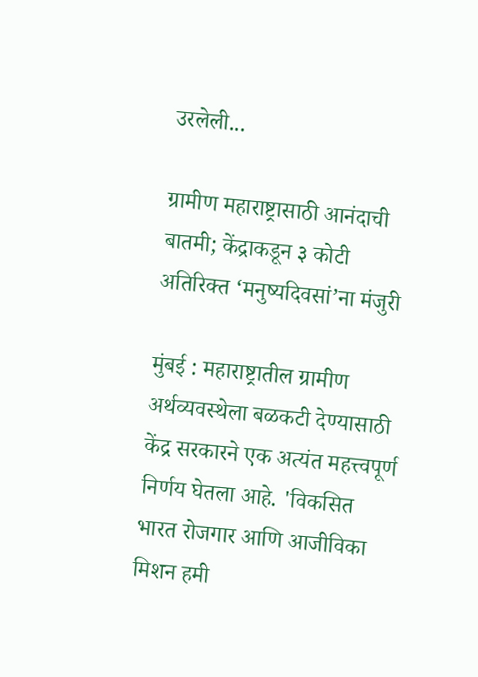उरलेली...

ग्रामीण महाराष्ट्रासाठी आनंदाची बातमी; केंद्राकडून ३ कोटी अतिरिक्त ‘मनुष्यदिवसां’ना मंजुरी

मुंबई : महाराष्ट्रातील ग्रामीण अर्थव्यवस्थेला बळकटी देण्यासाठी केंद्र सरकारने एक अत्यंत महत्त्वपूर्ण निर्णय घेतला आहे. 'विकसित भारत रोजगार आणि आजीविका मिशन हमी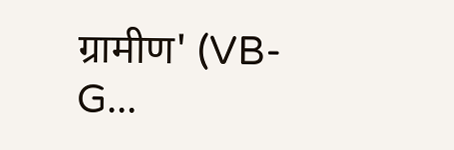ग्रामीण' (VB-G...